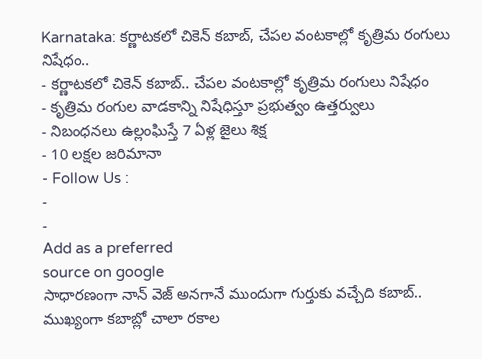Karnataka: కర్ణాటకలో చికెన్ కబాబ్, చేపల వంటకాల్లో కృత్రిమ రంగులు నిషేధం..
- కర్ణాటకలో చికెన్ కబాబ్.. చేపల వంటకాల్లో కృత్రిమ రంగులు నిషేధం
- కృత్రిమ రంగుల వాడకాన్ని నిషేధిస్తూ ప్రభుత్వం ఉత్తర్వులు
- నిబంధనలు ఉల్లంఘిస్తే 7 ఏళ్ల జైలు శిక్ష
- 10 లక్షల జరిమానా
- Follow Us :
-
-
Add as a preferred
source on google
సాధారణంగా నాన్ వెజ్ అనగానే ముందుగా గుర్తుకు వచ్చేది కబాబ్.. ముఖ్యంగా కబాబ్లో చాలా రకాల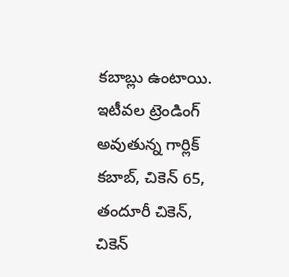కబాబ్లు ఉంటాయి. ఇటీవల ట్రెండింగ్ అవుతున్న గార్లిక్ కబాబ్, చికెన్ 65, తందూరీ చికెన్, చికెన్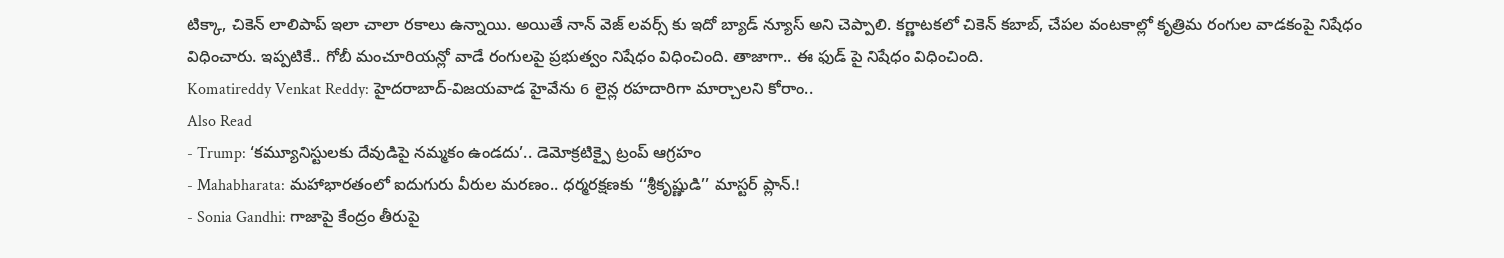టిక్కా, చికెన్ లాలిపాప్ ఇలా చాలా రకాలు ఉన్నాయి. అయితే నాన్ వెజ్ లవర్స్ కు ఇదో బ్యాడ్ న్యూస్ అని చెప్పాలి. కర్ణాటకలో చికెన్ కబాబ్, చేపల వంటకాల్లో కృత్రిమ రంగుల వాడకంపై నిషేధం విధించారు. ఇప్పటికే.. గోబీ మంచూరియన్లో వాడే రంగులపై ప్రభుత్వం నిషేధం విధించింది. తాజాగా.. ఈ ఫుడ్ పై నిషేధం విధించింది.
Komatireddy Venkat Reddy: హైదరాబాద్-విజయవాడ హైవేను 6 లైన్ల రహదారిగా మార్చాలని కోరాం..
Also Read
- Trump: ‘కమ్యూనిస్టులకు దేవుడిపై నమ్మకం ఉండదు’.. డెమోక్రటిక్పై ట్రంప్ ఆగ్రహం
- Mahabharata: మహాభారతంలో ఐదుగురు వీరుల మరణం.. ధర్మరక్షణకు ‘‘శ్రీకృష్ణుడి’’ మాస్టర్ ప్లాన్.!
- Sonia Gandhi: గాజాపై కేంద్రం తీరుపై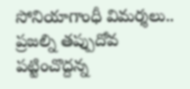సోనియాగాంధీ విమర్శలు.. ప్రజల్ని తప్పుదోవ పట్టించొద్దన్న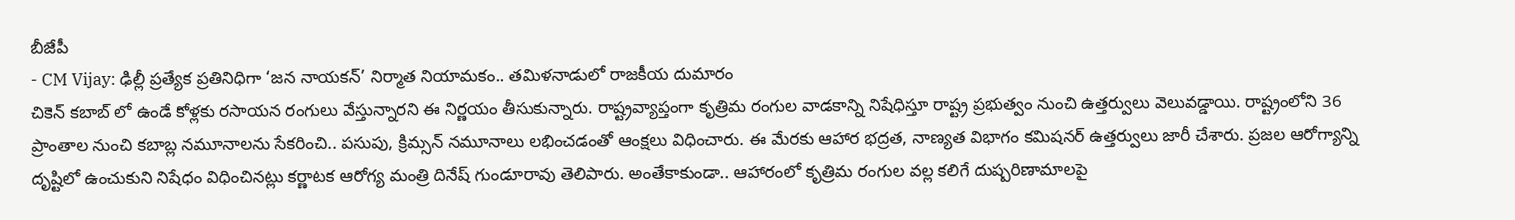బీజేపీ
- CM Vijay: ఢిల్లీ ప్రత్యేక ప్రతినిధిగా ‘జన నాయకన్’ నిర్మాత నియామకం.. తమిళనాడులో రాజకీయ దుమారం
చికెన్ కబాబ్ లో ఉండే కోళ్లకు రసాయన రంగులు వేస్తున్నారని ఈ నిర్ణయం తీసుకున్నారు. రాష్ట్రవ్యాప్తంగా కృత్రిమ రంగుల వాడకాన్ని నిషేధిస్తూ రాష్ట్ర ప్రభుత్వం నుంచి ఉత్తర్వులు వెలువడ్డాయి. రాష్ట్రంలోని 36 ప్రాంతాల నుంచి కబాబ్ల నమూనాలను సేకరించి.. పసుపు, క్రిమ్సన్ నమూనాలు లభించడంతో ఆంక్షలు విధించారు. ఈ మేరకు ఆహార భద్రత, నాణ్యత విభాగం కమిషనర్ ఉత్తర్వులు జారీ చేశారు. ప్రజల ఆరోగ్యాన్ని దృష్టిలో ఉంచుకుని నిషేధం విధించినట్లు కర్ణాటక ఆరోగ్య మంత్రి దినేష్ గుండూరావు తెలిపారు. అంతేకాకుండా.. ఆహారంలో కృత్రిమ రంగుల వల్ల కలిగే దుష్పరిణామాలపై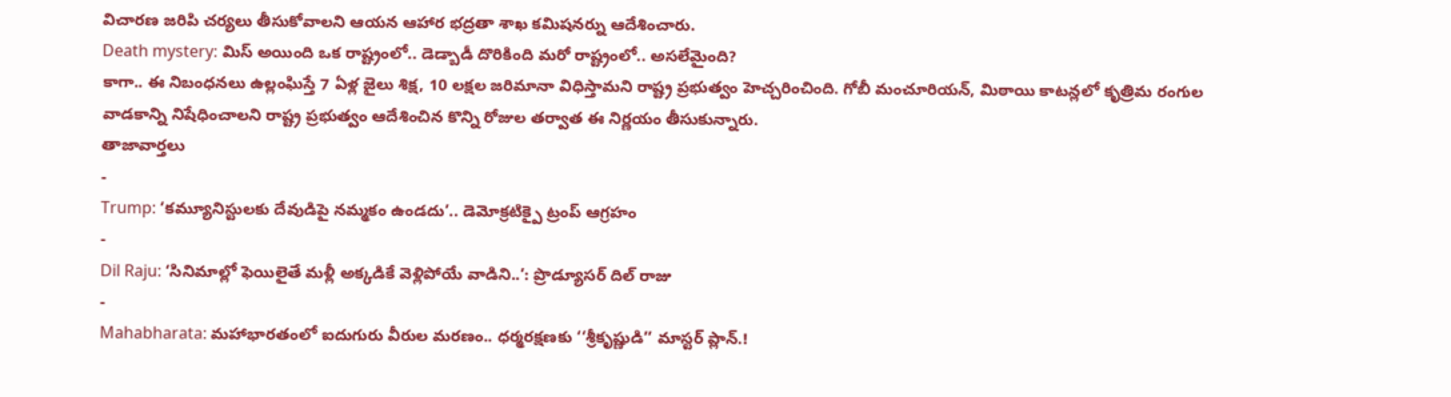విచారణ జరిపి చర్యలు తీసుకోవాలని ఆయన ఆహార భద్రతా శాఖ కమిషనర్ను ఆదేశించారు.
Death mystery: మిస్ అయింది ఒక రాష్ట్రంలో.. డెడ్బాడీ దొరికింది మరో రాష్ట్రంలో.. అసలేమైంది?
కాగా.. ఈ నిబంధనలు ఉల్లంఘిస్తే 7 ఏళ్ల జైలు శిక్ష, 10 లక్షల జరిమానా విధిస్తామని రాష్ట్ర ప్రభుత్వం హెచ్చరించింది. గోబీ మంచూరియన్, మిఠాయి కాటన్లలో కృత్రిమ రంగుల వాడకాన్ని నిషేధించాలని రాష్ట్ర ప్రభుత్వం ఆదేశించిన కొన్ని రోజుల తర్వాత ఈ నిర్ణయం తీసుకున్నారు.
తాజావార్తలు
-
Trump: ‘కమ్యూనిస్టులకు దేవుడిపై నమ్మకం ఉండదు’.. డెమోక్రటిక్పై ట్రంప్ ఆగ్రహం
-
Dil Raju: ‘సినిమాల్లో ఫెయిలైతే మళ్లీ అక్కడికే వెళ్లిపోయే వాడిని..’: ప్రొడ్యూసర్ దిల్ రాజు
-
Mahabharata: మహాభారతంలో ఐదుగురు వీరుల మరణం.. ధర్మరక్షణకు ‘‘శ్రీకృష్ణుడి’’ మాస్టర్ ప్లాన్.!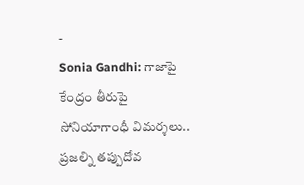-
Sonia Gandhi: గాజాపై కేంద్రం తీరుపై సోనియాగాంధీ విమర్శలు.. ప్రజల్ని తప్పుదోవ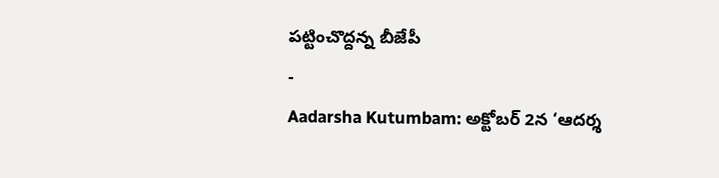పట్టించొద్దన్న బీజేపీ
-
Aadarsha Kutumbam: అక్టోబర్ 2న ‘ఆదర్శ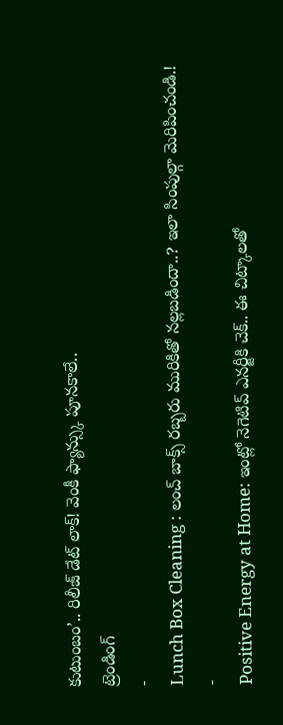కుటుంబం’.. రిలీజ్ డేట్ లాక్! వెంకీ ఫ్యాన్స్కు పూనకాలే..
ట్రెండింగ్
-
Lunch Box Cleaning : లంచ్ బాక్స్ రబ్బరు మురికితో నల్లబడిందా..? ఇలా సింపుల్గా మెరిపించండి.!
-
Positive Energy at Home: ఇంట్లో నెగెటివ్ ఎనర్జీకి చెక్.. ఈ చిట్కాలతో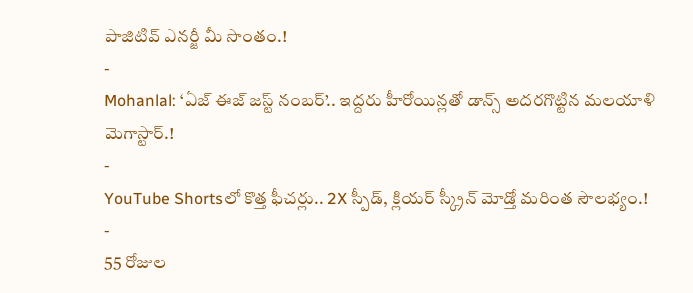పాజిటివ్ ఎనర్జీ మీ సొంతం.!
-
Mohanlal: ‘ఏజ్ ఈజ్ జస్ట్ నంబర్’.. ఇద్దరు హీరోయిన్లతో డాన్స్ అదరగొట్టిన మలయాళి మెగాస్టార్.!
-
YouTube Shortsలో కొత్త ఫీచర్లు.. 2X స్పీడ్, క్లియర్ స్క్రీన్ మోడ్తో మరింత సౌలభ్యం.!
-
55 రోజుల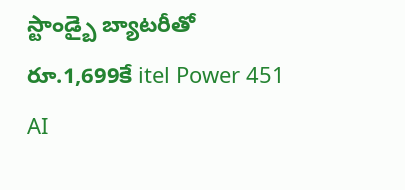స్టాండ్బై బ్యాటరీతో రూ.1,699కే itel Power 451 AI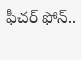ఫీచర్ ఫోన్..